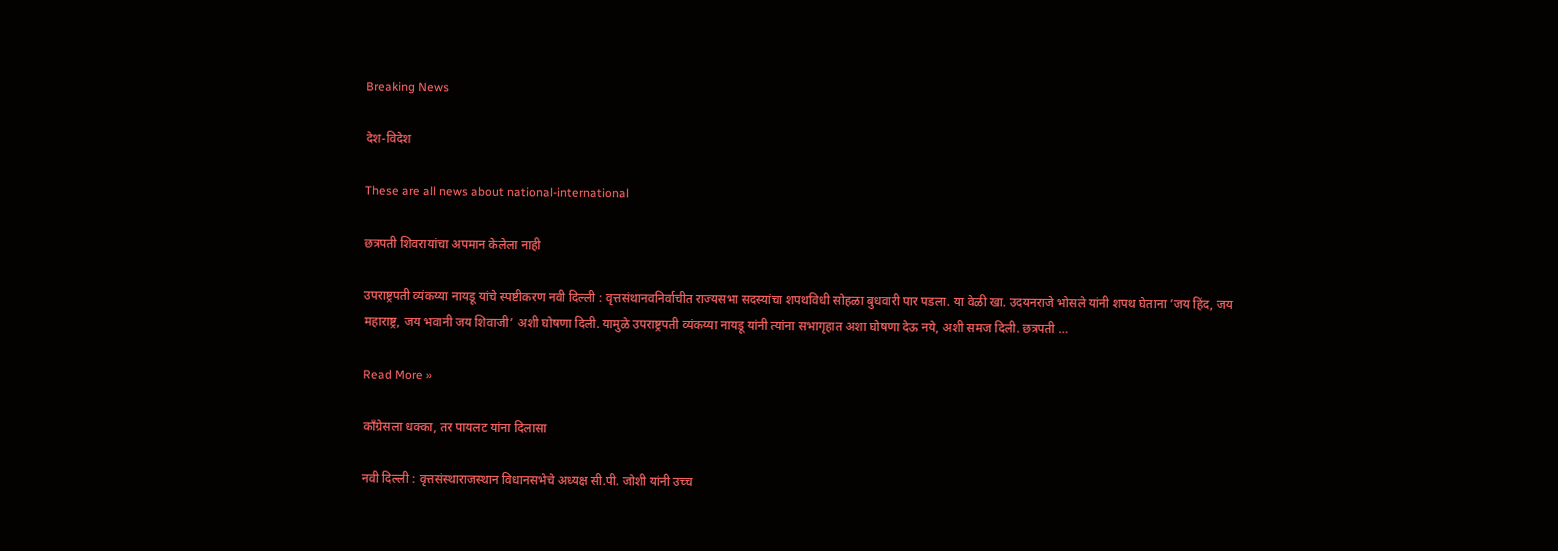Breaking News

देश-विदेश

These are all news about national-international

छत्रपती शिवरायांचा अपमान केलेला नाही

उपराष्ट्रपती व्यंकय्या नायडू यांचे स्पष्टीकरण नवी दिल्ली : वृत्तसंथानवनिर्वाचीत राज्यसभा सदस्यांचा शपथविधी सोहळा बुधवारी पार पडला. या वेळी खा. उदयनराजे भोसले यांनी शपथ घेताना ’जय हिंद, जय महाराष्ट्र, जय भवानी जय शिवाजी’ अशी घोषणा दिली. यामुळे उपराष्ट्रपती व्यंकय्या नायडू यांनी त्यांना सभागृहात अशा घोषणा देऊ नये, अशी समज दिली. छत्रपती …

Read More »

काँग्रेसला धक्का, तर पायलट यांना दिलासा

नवी दिल्ली : वृत्तसंस्थाराजस्थान विधानसभेचे अध्यक्ष सी.पी. जोशी यांनी उच्च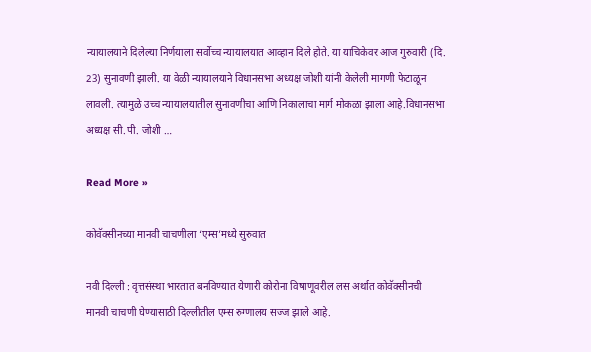न्यायालयाने दिलेल्या निर्णयाला सर्वोच्च न्यायालयात आव्हान दिले होते. या याचिकेवर आज गुरुवारी (दि. 23) सुनावणी झाली. या वेळी न्यायालयाने विधानसभा अध्यक्ष जोशी यांनी केलेली मागणी फेटाळून लावली. त्यामुळे उच्च न्यायालयातील सुनावणीचा आणि निकालाचा मार्ग मोकळा झाला आहे.विधानसभा अध्यक्ष सी.पी. जोशी …

Read More »

कोवॅक्सीनच्या मानवी चाचणीला ‘एम्स’मध्ये सुरुवात

नवी दिल्ली : वृत्तसंस्था भारतात बनविण्यात येणारी कोरोना विषाणूवरील लस अर्थात कोवॅक्सीनची मानवी चाचणी घेण्यासाठी दिल्लीतील एम्स रुग्णालय सज्ज झाले आहे.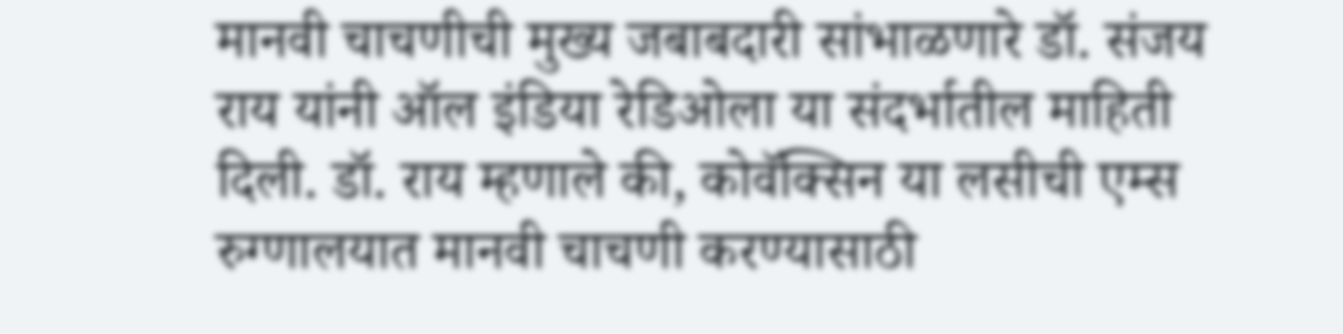मानवी चाचणीची मुख्य जबाबदारी सांभाळणारे डॉ. संजय राय यांनी ऑल इंडिया रेडिओला या संदर्भातील माहिती दिली. डॉ. राय म्हणाले की, कोवॅक्सिन या लसीची एम्स रुग्णालयात मानवी चाचणी करण्यासाठी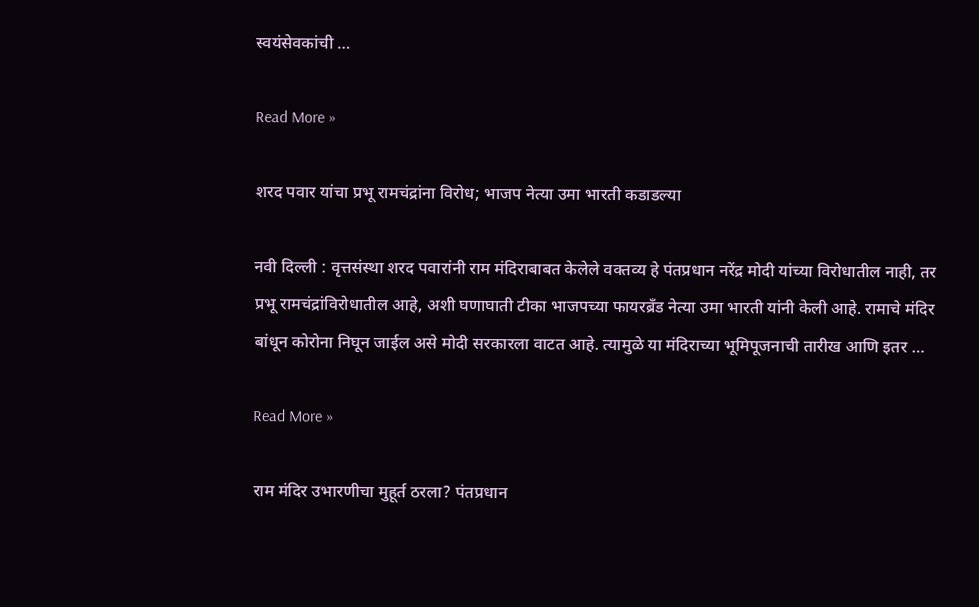स्वयंसेवकांची …

Read More »

शरद पवार यांचा प्रभू रामचंद्रांना विरोध; भाजप नेत्या उमा भारती कडाडल्या

नवी दिल्ली : वृत्तसंस्था शरद पवारांनी राम मंदिराबाबत केलेले वक्तव्य हे पंतप्रधान नरेंद्र मोदी यांच्या विरोधातील नाही, तर प्रभू रामचंद्रांविरोधातील आहे, अशी घणाघाती टीका भाजपच्या फायरब्रँड नेत्या उमा भारती यांनी केली आहे. रामाचे मंदिर बांधून कोरोना निघून जाईल असे मोदी सरकारला वाटत आहे. त्यामुळे या मंदिराच्या भूमिपूजनाची तारीख आणि इतर …

Read More »

राम मंदिर उभारणीचा मुहूर्त ठरला? पंतप्रधान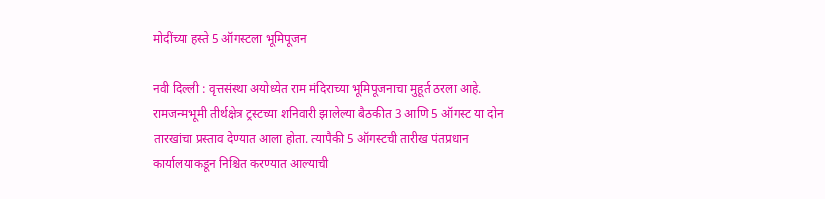मोदींच्या हस्ते 5 ऑगस्टला भूमिपूजन

नवी दिल्ली : वृत्तसंस्था अयोध्येत राम मंदिराच्या भूमिपूजनाचा मुहूर्त ठरला आहे. रामजन्मभूमी तीर्थक्षेत्र ट्रस्टच्या शनिवारी झालेल्या बैठकीत 3 आणि 5 ऑगस्ट या दोन तारखांचा प्रस्ताव देण्यात आला होता. त्यापैकी 5 ऑगस्टची तारीख पंतप्रधान कार्यालयाकडून निश्चित करण्यात आल्याची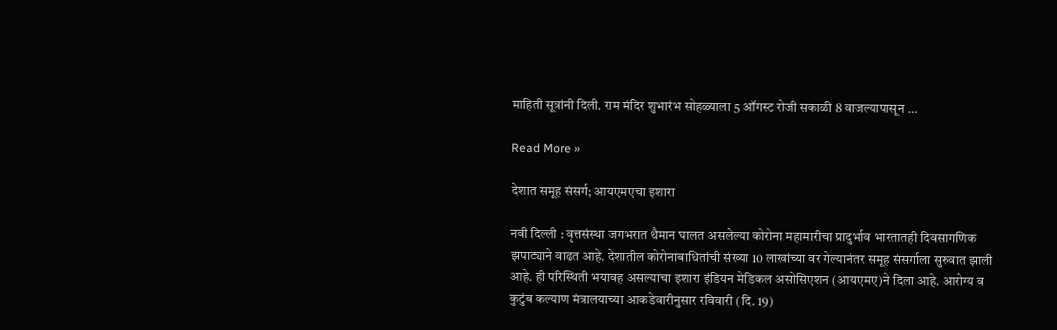माहिती सूत्रांनी दिली. राम मंदिर शुभारंभ सोहळ्याला 5 ऑगस्ट रोजी सकाळी 8 वाजल्यापासून …

Read More »

देशात समूह संसर्ग; आयएमएचा इशारा

नवी दिल्ली : वृत्तसंस्था जगभरात थैमान घालत असलेल्या कोरोना महामारीचा प्रादुर्भाव भारतातही दिवसागणिक झपाट्याने वाढत आहे. देशातील कोरोनाबाधितांची संख्या 10 लाखांच्या वर गेल्यानंतर समूह संसर्गाला सुरुवात झाली आहे. ही परिस्थिती भयावह असल्याचा इशारा इंडियन मेडिकल असोसिएशन (आयएमए)ने दिला आहे. आरोग्य व कुटुंब कल्याण मंत्रालयाच्या आकडेवारीनुसार रविवारी (दि. 19)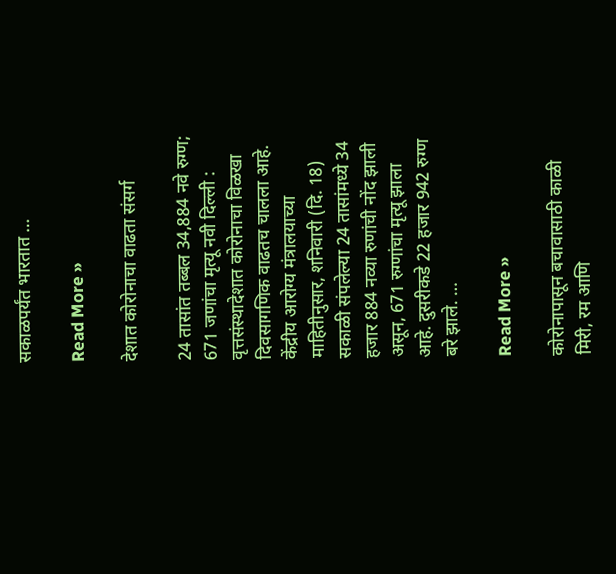सकाळपर्यंत भारतात …

Read More »

देशात कोरोनाचा वाढता संसर्ग

24 तासांत तब्बल 34,884 नवे रुग्ण; 671 जणांचा मृत्यू नवी दिल्ली : वृत्तसंस्थादेशात कोरोनाचा विळखा दिवसागणिक वाढतच चालला आहे. केंद्रीय आरोग्य मंत्रालयाच्या माहितीनुसार, शनिवारी (दि. 18) सकाळी संपलेल्या 24 तासांमध्ये 34 हजार 884 नव्या रुणांची नोंद झाली असून, 671 रुग्णांचा मृत्यू झाला आहे. दुसरीकडे 22 हजार 942 रुग्ण बरे झाले. …

Read More »

कोरोनापासून बचावासाठी काळी मिरी, रम आणि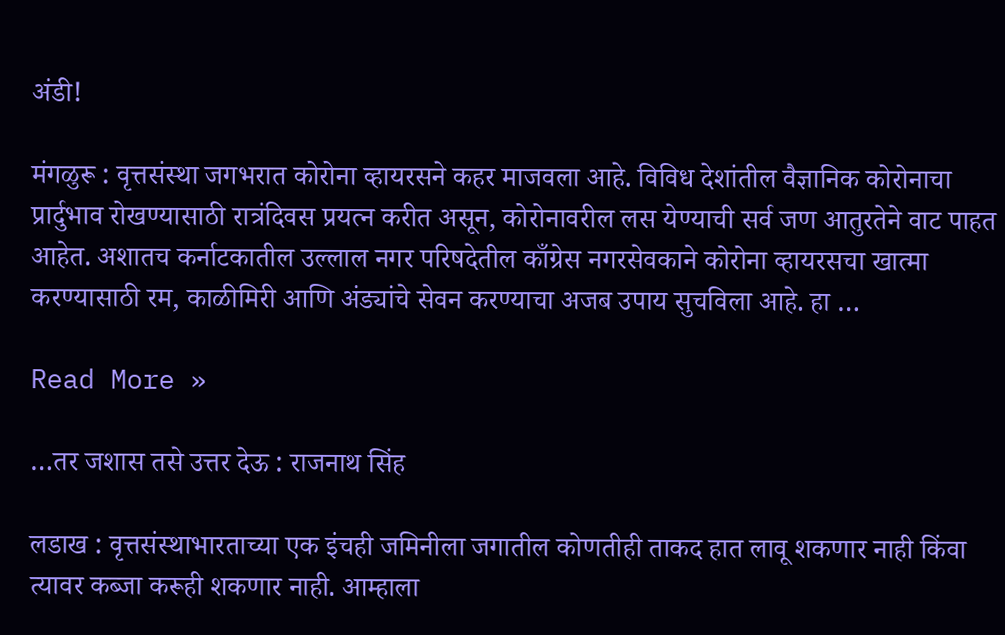अंडी!

मंगळुरू : वृत्तसंस्था जगभरात कोरोना व्हायरसने कहर माजवला आहे. विविध देशांतील वैज्ञानिक कोरोनाचा प्रार्दुभाव रोखण्यासाठी रात्रंदिवस प्रयत्न करीत असून, कोरोनावरील लस येण्याची सर्व जण आतुरतेने वाट पाहत आहेत. अशातच कर्नाटकातील उल्लाल नगर परिषदेतील काँग्रेस नगरसेवकाने कोरोना व्हायरसचा खात्मा करण्यासाठी रम, काळीमिरी आणि अंड्यांचे सेवन करण्याचा अजब उपाय सुचविला आहे. हा …

Read More »

…तर जशास तसे उत्तर देऊ : राजनाथ सिंह

लडाख : वृत्तसंस्थाभारताच्या एक इंचही जमिनीला जगातील कोणतीही ताकद हात लावू शकणार नाही किंवा त्यावर कब्जा करूही शकणार नाही. आम्हाला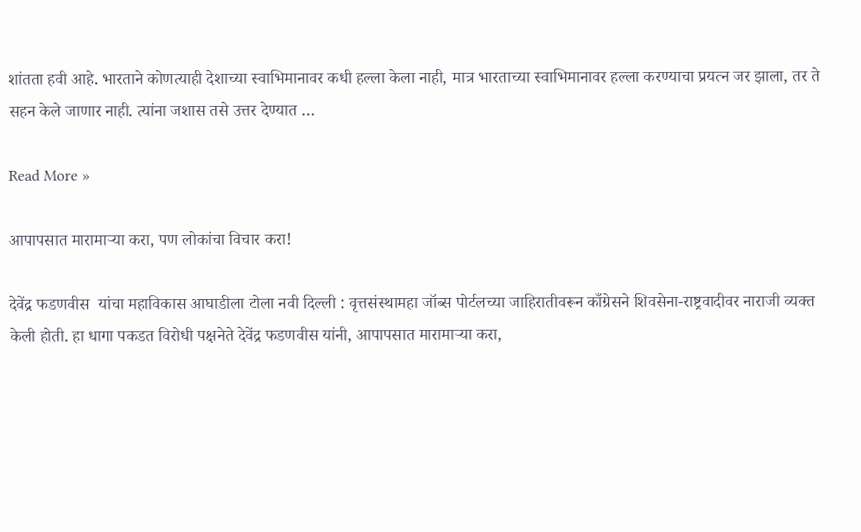शांतता हवी आहे. भारताने कोणत्याही देशाच्या स्वाभिमानावर कधी हल्ला केला नाही, मात्र भारताच्या स्वाभिमानावर हल्ला करण्याचा प्रयत्न जर झाला, तर ते सहन केले जाणार नाही. त्यांना जशास तसे उत्तर देण्यात …

Read More »

आपापसात मारामार्‍या करा, पण लोकांचा विचार करा!

देवेंद्र फडणवीस  यांचा महाविकास आघाडीला टोला नवी दिल्ली : वृत्तसंस्थामहा जॉब्स पोर्टलच्या जाहिरातीवरून काँग्रेसने शिवसेना-राष्ट्रवादीवर नाराजी व्यक्त केली होती. हा धागा पकडत विरोधी पक्षनेते देवेंद्र फडणवीस यांनी, आपापसात मारामार्‍या करा,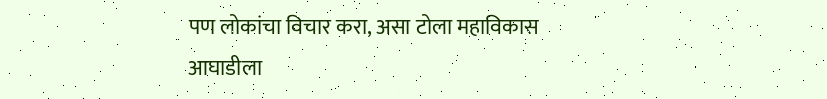पण लोकांचा विचार करा, असा टोला महाविकास आघाडीला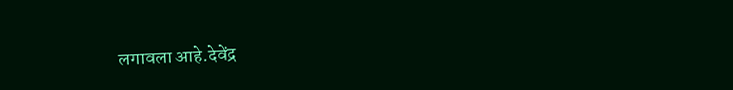लगावला आहे.देवेंद्र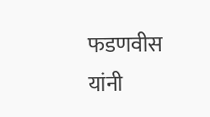फडणवीस यांनी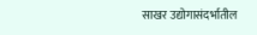साखर उद्योगासंदर्भातील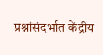प्रश्नांसंदर्भात केंद्रीय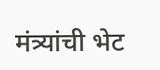मंत्र्यांची भेट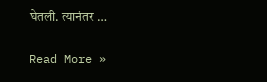घेतली. त्यानंतर …

Read More »